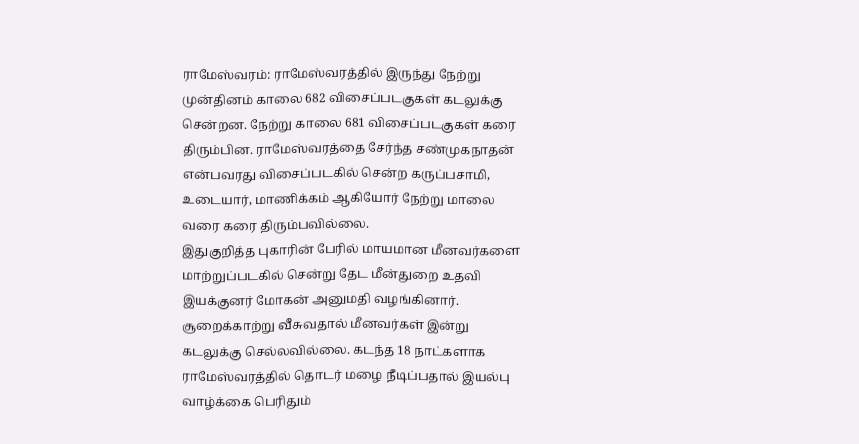ராமேஸ்வரம்: ராமேஸ்வரத்தில் இருந்து நேற்று முன்தினம் காலை 682 விசைப்படகுகள் கடலுக்கு சென்றன. நேற்று காலை 681 விசைப்படகுகள் கரை திரும்பின. ராமேஸ்வரத்தை சேர்ந்த சண்முகநாதன் என்பவரது விசைப்படகில் சென்ற கருப்பசாமி, உடையார், மாணிக்கம் ஆகியோர் நேற்று மாலை வரை கரை திரும்பவில்லை.
இதுகுறித்த புகாரின் பேரில் மாயமான மீனவர்களை மாற்றுப்படகில் சென்று தேட மீன்துறை உதவி இயக்குனர் மோகன் அனுமதி வழங்கினார். சூறைக்காற்று வீசுவதால் மீனவர்கள் இன்று கடலுக்கு செல்லவில்லை. கடந்த 18 நாட்களாக ராமேஸ்வரத்தில் தொடர் மழை நீடிப்பதால் இயல்பு வாழ்க்கை பெரிதும்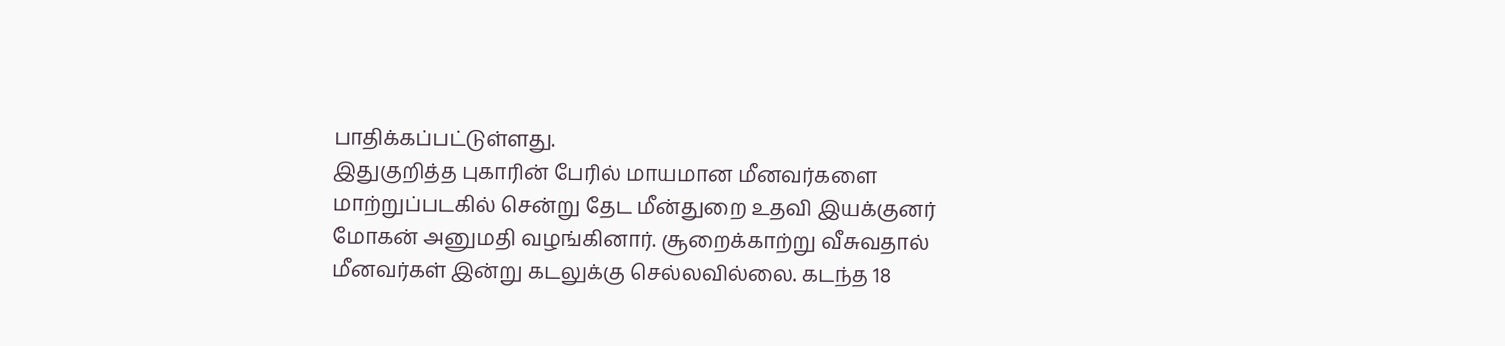பாதிக்கப்பட்டுள்ளது.
இதுகுறித்த புகாரின் பேரில் மாயமான மீனவர்களை மாற்றுப்படகில் சென்று தேட மீன்துறை உதவி இயக்குனர் மோகன் அனுமதி வழங்கினார். சூறைக்காற்று வீசுவதால் மீனவர்கள் இன்று கடலுக்கு செல்லவில்லை. கடந்த 18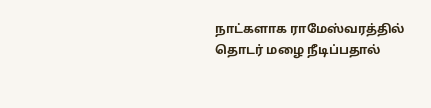நாட்களாக ராமேஸ்வரத்தில் தொடர் மழை நீடிப்பதால்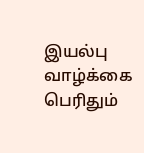இயல்பு வாழ்க்கை பெரிதும்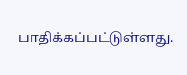பாதிக்கப்பட்டுள்ளது.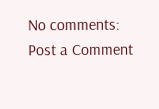No comments:
Post a Comment